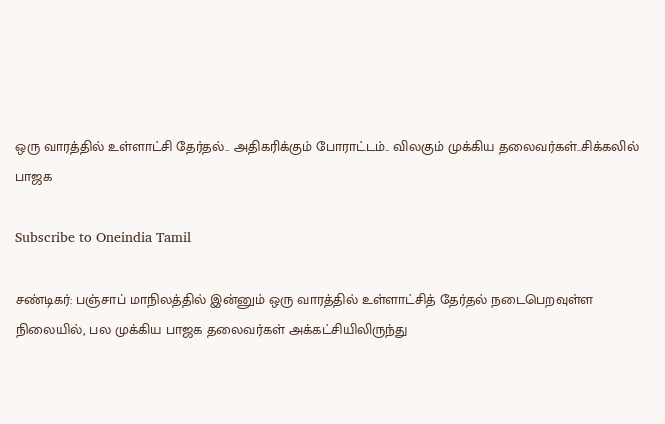ஒரு வாரத்தில் உள்ளாட்சி தேர்தல்.. அதிகரிக்கும் போராட்டம்.. விலகும் முக்கிய தலைவர்கள்..சிக்கலில் பாஜக

Subscribe to Oneindia Tamil

சண்டிகர்: பஞ்சாப் மாநிலத்தில் இன்னும் ஒரு வாரத்தில் உள்ளாட்சித் தேர்தல் நடைபெறவுள்ள நிலையில், பல முக்கிய பாஜக தலைவர்கள் அக்கட்சியிலிருந்து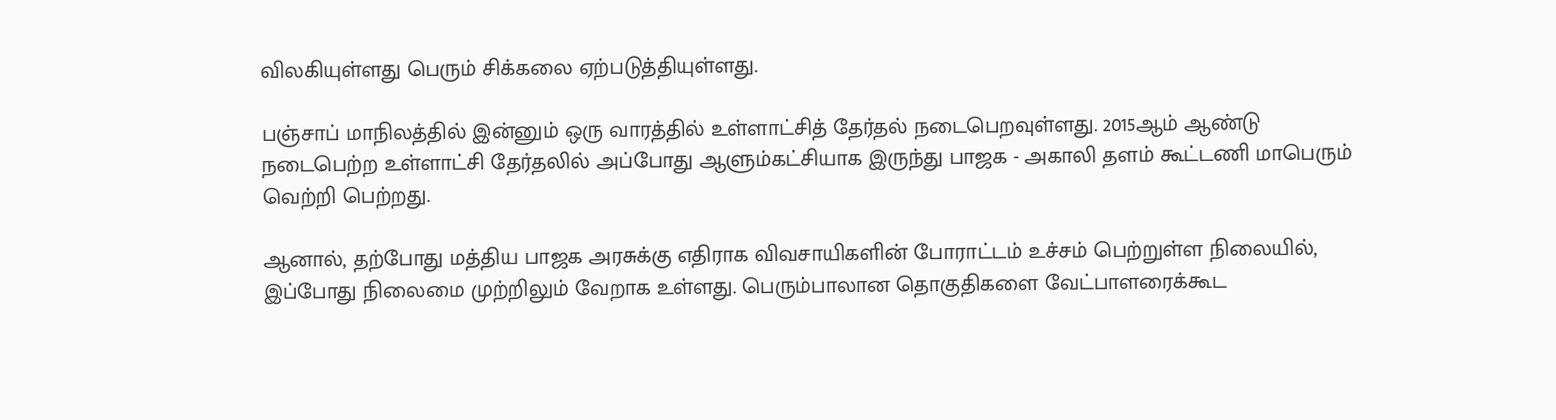விலகியுள்ளது பெரும் சிக்கலை ஏற்படுத்தியுள்ளது.

பஞ்சாப் மாநிலத்தில் இன்னும் ஒரு வாரத்தில் உள்ளாட்சித் தேர்தல் நடைபெறவுள்ளது. 2015ஆம் ஆண்டு நடைபெற்ற உள்ளாட்சி தேர்தலில் அப்போது ஆளும்கட்சியாக இருந்து பாஜக - அகாலி தளம் கூட்டணி மாபெரும் வெற்றி பெற்றது.

ஆனால், தற்போது மத்திய பாஜக அரசுக்கு எதிராக விவசாயிகளின் போராட்டம் உச்சம் பெற்றுள்ள நிலையில், இப்போது நிலைமை முற்றிலும் வேறாக உள்ளது. பெரும்பாலான தொகுதிகளை வேட்பாளரைக்கூட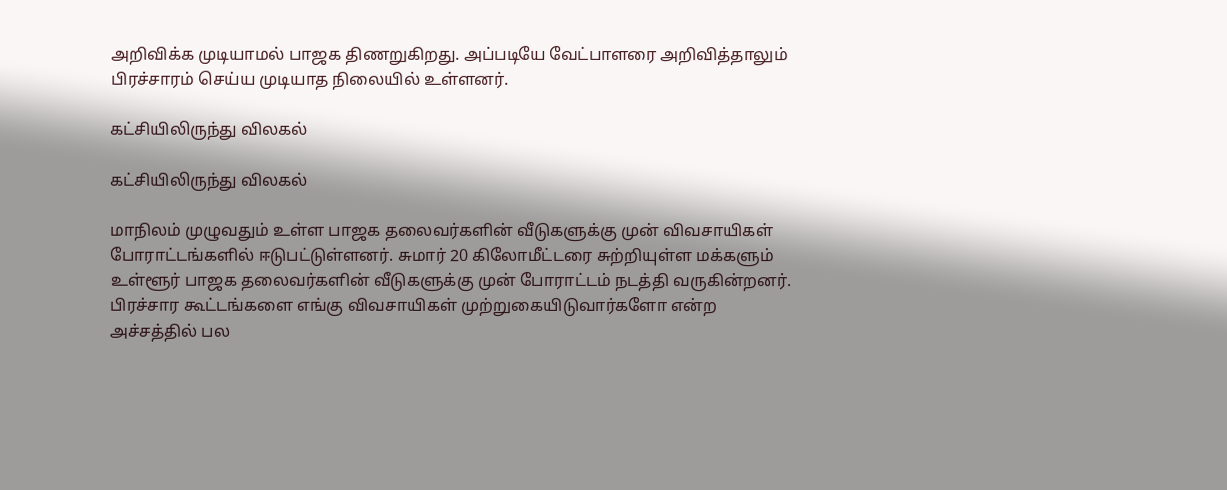அறிவிக்க முடியாமல் பாஜக திணறுகிறது. அப்படியே வேட்பாளரை அறிவித்தாலும் பிரச்சாரம் செய்ய முடியாத நிலையில் உள்ளனர்.

கட்சியிலிருந்து விலகல்

கட்சியிலிருந்து விலகல்

மாநிலம் முழுவதும் உள்ள பாஜக தலைவர்களின் வீடுகளுக்கு முன் விவசாயிகள் போராட்டங்களில் ஈடுபட்டுள்ளனர். சுமார் 20 கிலோமீட்டரை சுற்றியுள்ள மக்களும் உள்ளூர் பாஜக தலைவர்களின் வீடுகளுக்கு முன் போராட்டம் நடத்தி வருகின்றனர். பிரச்சார கூட்டங்களை எங்கு விவசாயிகள் முற்றுகையிடுவார்களோ என்ற அச்சத்தில் பல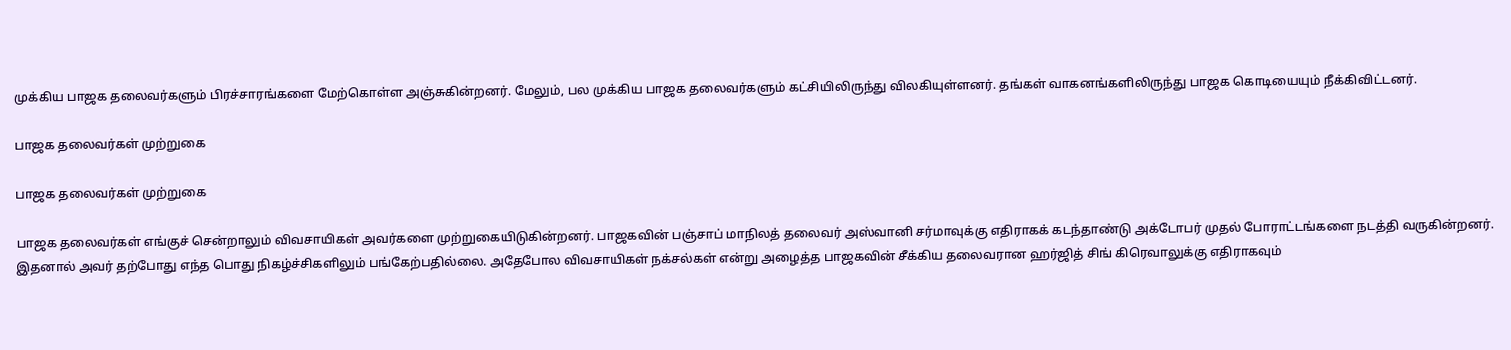முக்கிய பாஜக தலைவர்களும் பிரச்சாரங்களை மேற்கொள்ள அஞ்சுகின்றனர். மேலும், பல முக்கிய பாஜக தலைவர்களும் கட்சியிலிருந்து விலகியுள்ளனர். தங்கள் வாகனங்களிலிருந்து பாஜக கொடியையும் நீக்கிவிட்டனர்.

பாஜக தலைவர்கள் முற்றுகை

பாஜக தலைவர்கள் முற்றுகை

பாஜக தலைவர்கள் எங்குச் சென்றாலும் விவசாயிகள் அவர்களை முற்றுகையிடுகின்றனர். பாஜகவின் பஞ்சாப் மாநிலத் தலைவர் அஸ்வானி சர்மாவுக்கு எதிராகக் கடந்தாண்டு அக்டோபர் முதல் போராட்டங்களை நடத்தி வருகின்றனர். இதனால் அவர் தற்போது எந்த பொது நிகழ்ச்சிகளிலும் பங்கேற்பதில்லை. அதேபோல விவசாயிகள் நக்சல்கள் என்று அழைத்த பாஜகவின் சீக்கிய தலைவரான ஹர்ஜித் சிங் கிரெவாலுக்கு எதிராகவும்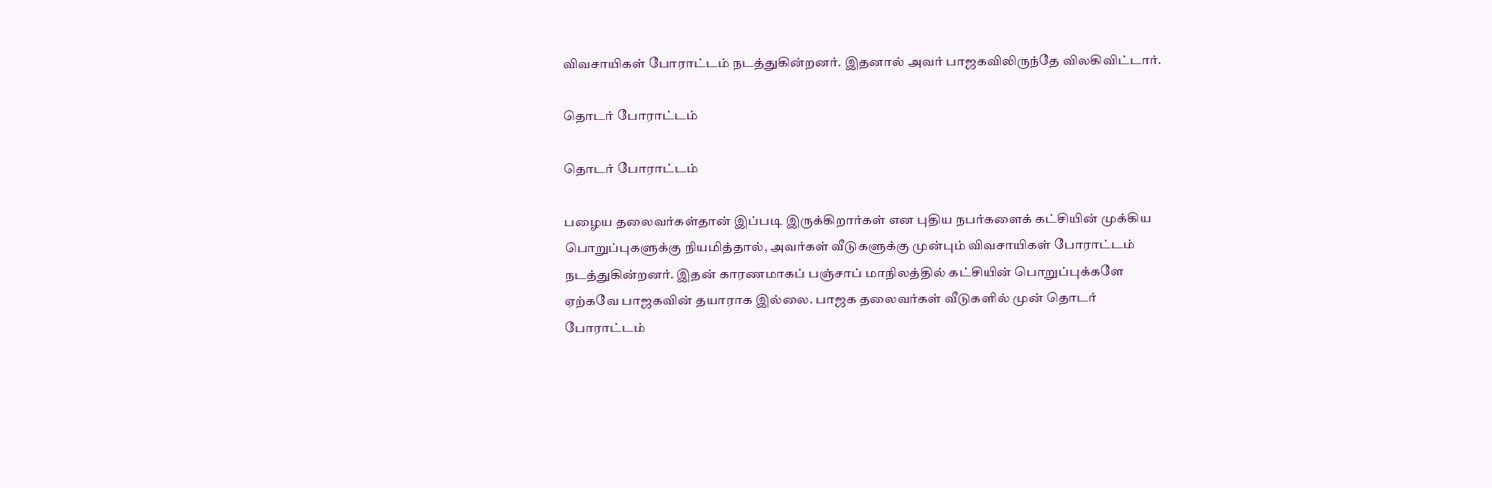விவசாயிகள் போராட்டம் நடத்துகின்றனர். இதனால் அவர் பாஜகவிலிருந்தே விலகிவிட்டார்.

தொடர் போராட்டம்

தொடர் போராட்டம்

பழைய தலைவர்கள்தான் இப்படி இருக்கிறார்கள் என புதிய நபர்களைக் கட்சியின் முக்கிய பொறுப்புகளுக்கு நியமித்தால், அவர்கள் வீடுகளுக்கு முன்பும் விவசாயிகள் போராட்டம் நடத்துகின்றனர். இதன் காரணமாகப் பஞ்சாப் மாநிலத்தில் கட்சியின் பொறுப்புக்களே ஏற்கவே பாஜகவின் தயாராக இல்லை. பாஜக தலைவர்கள் வீடுகளில் முன் தொடர் போராட்டம்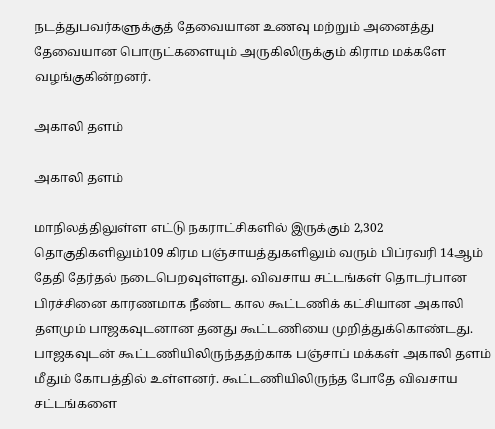நடத்துபவர்களுக்குத் தேவையான உணவு மற்றும் அனைத்து தேவையான பொருட்களையும் அருகிலிருக்கும் கிராம மக்களே வழங்குகின்றனர்.

அகாலி தளம்

அகாலி தளம்

மாநிலத்திலுள்ள எட்டு நகராட்சிகளில் இருக்கும் 2,302 தொகுதிகளிலும்109 கிரம பஞ்சாயத்துகளிலும் வரும் பிப்ரவரி 14ஆம் தேதி தேர்தல் நடைபெறவுள்ளது. விவசாய சட்டங்கள் தொடர்பான பிரச்சினை காரணமாக நீண்ட கால கூட்டணிக் கட்சியான அகாலி தளமும் பாஜகவுடனான தனது கூட்டணியை முறித்துக்கொண்டது. பாஜகவுடன் கூட்டணியிலிருந்ததற்காக பஞ்சாப் மக்கள் அகாலி தளம் மீதும் கோபத்தில் உள்ளனர். கூட்டணியிலிருந்த போதே விவசாய சட்டங்களை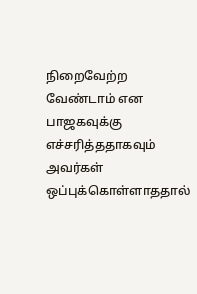நிறைவேற்ற வேண்டாம் என பாஜகவுக்கு எச்சரித்ததாகவும் அவர்கள் ஒப்புக்கொள்ளாததால்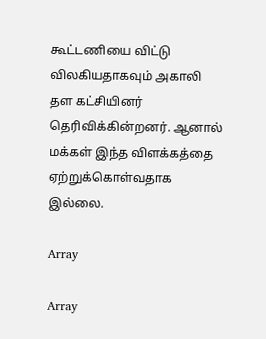கூட்டணியை விட்டு விலகியதாகவும் அகாலி தள கட்சியினர் தெரிவிக்கின்றனர். ஆனால் மக்கள் இந்த விளக்கத்தை ஏற்றுக்கொள்வதாக இல்லை.

Array

Array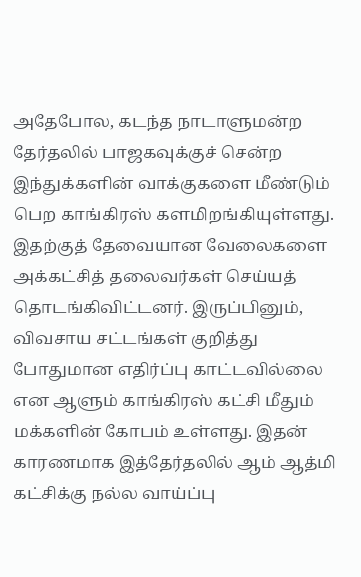அதேபோல, கடந்த நாடாளுமன்ற தேர்தலில் பாஜகவுக்குச் சென்ற இந்துக்களின் வாக்குகளை மீண்டும் பெற காங்கிரஸ் களமிறங்கியுள்ளது. இதற்குத் தேவையான வேலைகளை அக்கட்சித் தலைவர்கள் செய்யத் தொடங்கிவிட்டனர். இருப்பினும், விவசாய சட்டங்கள் குறித்து போதுமான எதிர்ப்பு காட்டவில்லை என ஆளும் காங்கிரஸ் கட்சி மீதும் மக்களின் கோபம் உள்ளது. இதன் காரணமாக இத்தேர்தலில் ஆம் ஆத்மி கட்சிக்கு நல்ல வாய்ப்பு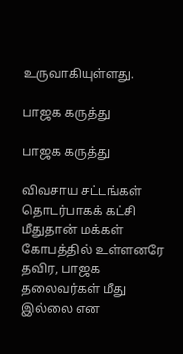உருவாகியுள்ளது.

பாஜக கருத்து

பாஜக கருத்து

விவசாய சட்டங்கள் தொடர்பாகக் கட்சி மீதுதான் மக்கள் கோபத்தில் உள்ளனரே தவிர, பாஜக தலைவர்கள் மீது இல்லை என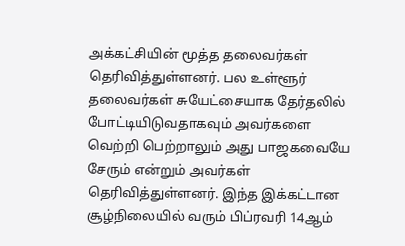அக்கட்சியின் மூத்த தலைவர்கள் தெரிவித்துள்ளனர். பல உள்ளூர் தலைவர்கள் சுயேட்சையாக தேர்தலில் போட்டியிடுவதாகவும் அவர்களை வெற்றி பெற்றாலும் அது பாஜகவையே சேரும் என்றும் அவர்கள் தெரிவித்துள்ளனர். இந்த இக்கட்டான சூழ்நிலையில் வரும் பிப்ரவரி 14ஆம்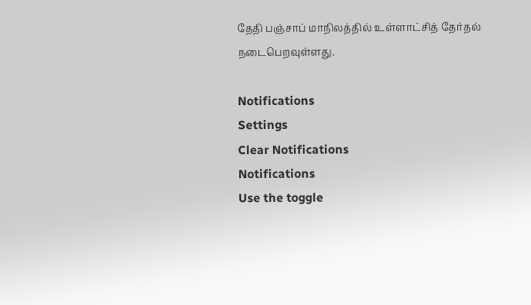தேதி பஞ்சாப் மாநிலத்தில் உள்ளாட்சித் தேர்தல் நடைபெறவுள்ளது.

Notifications
Settings
Clear Notifications
Notifications
Use the toggle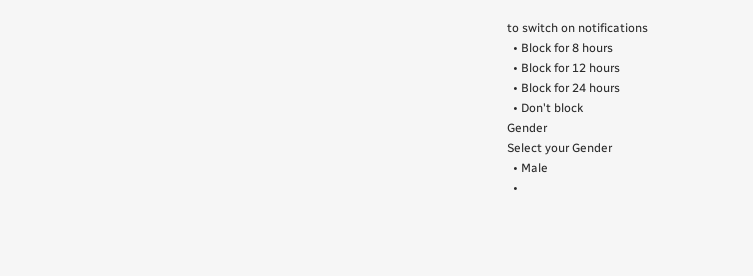to switch on notifications
  • Block for 8 hours
  • Block for 12 hours
  • Block for 24 hours
  • Don't block
Gender
Select your Gender
  • Male
  •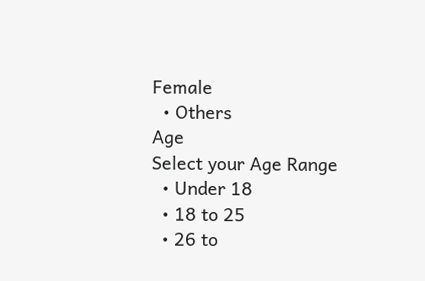Female
  • Others
Age
Select your Age Range
  • Under 18
  • 18 to 25
  • 26 to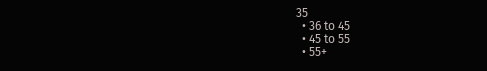35
  • 36 to 45
  • 45 to 55
  • 55+